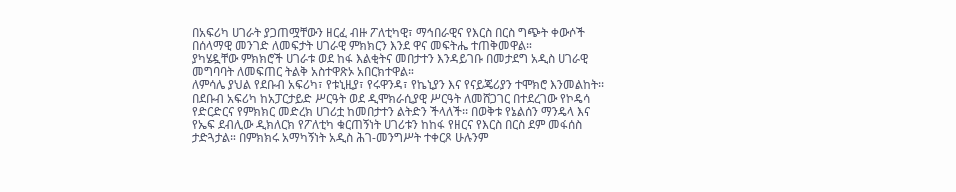በአፍሪካ ሀገራት ያጋጠሟቸውን ዘርፈ ብዙ ፖለቲካዊ፣ ማኅበራዊና የእርስ በርስ ግጭት ቀውሶች በሰላማዊ መንገድ ለመፍታት ሀገራዊ ምክክርን እንደ ዋና መፍትሔ ተጠቅመዋል።
ያካሄዷቸው ምክክሮች ሀገራቱ ወደ ከፋ እልቂትና መበታተን እንዳይገቡ በመታደግ አዲስ ሀገራዊ መግባባት ለመፍጠር ትልቅ አስተዋጽኦ አበርክተዋል።
ለምሳሌ ያህል የደቡብ አፍሪካ፣ የቱኒዚያ፣ የሩዋንዳ፣ የኬኒያን እና የናይጄሪያን ተሞክሮ እንመልከት፡፡
በደቡብ አፍሪካ ከአፓርታይድ ሥርዓት ወደ ዲሞክራሲያዊ ሥርዓት ለመሸጋገር በተደረገው የኮዴሳ የድርድርና የምክክር መድረክ ሀገሪቷ ከመበታተን ልትድን ችላለች፡፡ በወቅቱ የኔልሰን ማንዴላ እና የኤፍ ደብሊው ዲክለርክ የፖለቲካ ቁርጠኝነት ሀገሪቱን ከከፋ የዘርና የእርስ በርስ ደም መፋሰስ ታድጓታል። በምክክሩ አማካኝነት አዲስ ሕገ-መንግሥት ተቀርጾ ሁሉንም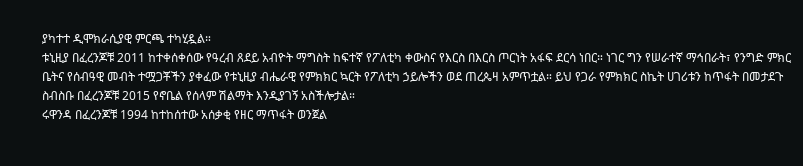ያካተተ ዲሞክራሲያዊ ምርጫ ተካሂዷል።
ቱኒዚያ በፈረንጆቹ 2011 ከተቀሰቀሰው የዓረብ ጸደይ አብዮት ማግስት ከፍተኛ የፖለቲካ ቀውስና የእርስ በእርስ ጦርነት አፋፍ ደርሳ ነበር። ነገር ግን የሠራተኛ ማኅበራት፣ የንግድ ምክር ቤትና የሰብዓዊ መብት ተሟጋቾችን ያቀፈው የቱኒዚያ ብሔራዊ የምክክር ኳርት የፖለቲካ ኃይሎችን ወደ ጠረጴዛ አምጥቷል። ይህ የጋራ የምክክር ስኬት ሀገሪቱን ከጥፋት በመታደጉ ስብስቡ በፈረንጆቹ 2015 የኖቤል የሰላም ሽልማት እንዲያገኝ አስችሎታል።
ሩዋንዳ በፈረንጆቹ 1994 ከተከሰተው አሰቃቂ የዘር ማጥፋት ወንጀል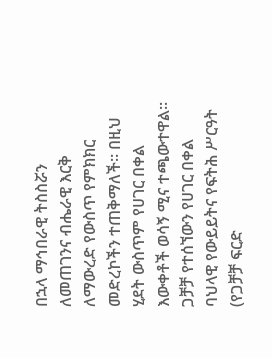በኋላ ማኅበራዊ ትስስሯን ለመጠገንና ብሔራዊ እርቅ ለማውረድ የውስጥ የምክክር መድረኮችን ተጠቅማለች። በዚህ ሂደት ውስጥም የሀገር በቀል እውቀቶች ወሳኝ ሚና ተጫውተዋል፡፡ ጋቻቻ የተሰኘውን የሀገር በቀል ባህላዊ የውይይትና የፍትሕ ሥርዓት (የጋቻቻ ፍርድ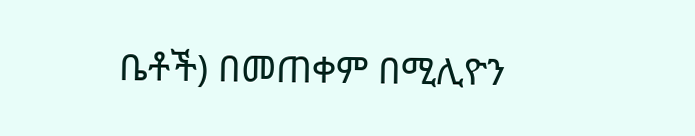ቤቶች) በመጠቀም በሚሊዮን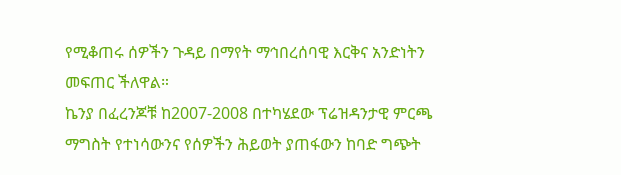የሚቆጠሩ ሰዎችን ጉዳይ በማየት ማኅበረሰባዊ እርቅና አንድነትን መፍጠር ችለዋል።
ኬንያ በፈረንጆቹ ከ2007-2008 በተካሄደው ፕሬዝዳንታዊ ምርጫ ማግስት የተነሳውንና የሰዎችን ሕይወት ያጠፋውን ከባድ ግጭት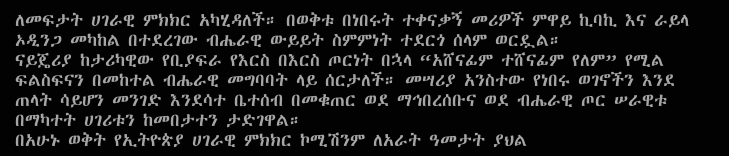ለመፍታት ሀገራዊ ምክክር አካሂዳለች። በወቅቱ በነበሩት ተቀናቃኝ መሪዎች ምዋይ ኪባኪ እና ራይላ ኦዲንጋ መካከል በተደረገው ብሔራዊ ውይይት ስምምነት ተደርጎ ሰላም ወርዷል።
ናይጄሪያ ከታሪካዊው የቢያፍራ የእርስ በእርስ ጦርነት በኋላ “አሸናፊም ተሸናፊም የለም” የሚል ፍልስፍናን በመከተል ብሔራዊ መግባባት ላይ ሰርታለች። መሣሪያ አንስተው የነበሩ ወገኖችን እንደ ጠላት ሳይሆን መንገድ እንደሳተ ቤተሰብ በመቁጠር ወደ ማኅበረሰቡና ወደ ብሔራዊ ጦር ሠራዊቱ በማካተት ሀገሪቱን ከመበታተን ታድገዋል።
በአሁኑ ወቅት የኢትዮጵያ ሀገራዊ ምክክር ኮሚሽንም ለአራት ዓመታት ያህል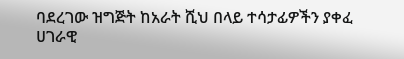ባደረገው ዝግጅት ከአራት ሺህ በላይ ተሳታፊዎችን ያቀፈ ሀገራዊ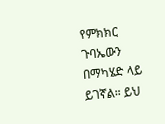የምክክር ጉባኤውን በማካሄድ ላይ ይገኛል። ይህ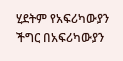ሂደትም የአፍሪካውያን ችግር በአፍሪካውያን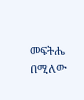መፍትሔ በሚለው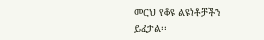መርህ የቆዩ ልዩነቶቻችን ይፈታል፡፡